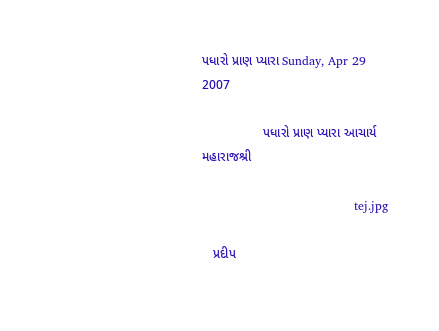પધારો પ્રાણ પ્યારા Sunday, Apr 29 2007

                 પધારો પ્રાણ પ્યારા આચાર્ય મહારાજશ્રી

                                      tej.jpg

   પ્રદીપ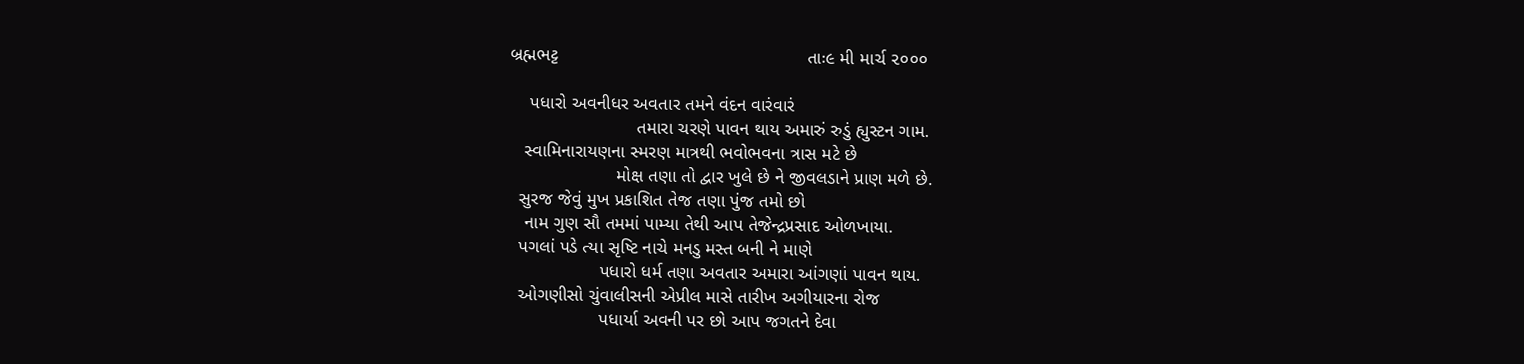બ્રહ્મભટ્ટ                                                 તાઃ૯ મી માર્ચ ૨૦૦૦

    પધારો અવનીધર અવતાર તમને વંદન વારંવારં
                         તમારા ચરણે પાવન થાય અમારું રુડું હ્યુસ્ટન ગામ.
   સ્વામિનારાયણના સ્મરણ માત્રથી ભવોભવના ત્રાસ મટે છે
                     મોક્ષ તણા તો દ્વાર ખુલે છે ને જીવલડાને પ્રાણ મળે છે.
  સુરજ જેવું મુખ પ્રકાશિત તેજ તણા પુંજ તમો છો
   નામ ગુણ સૌ તમમાં પામ્યા તેથી આપ તેજેન્દ્રપ્રસાદ ઓળખાયા.
  પગલાં પડે ત્યા સૃષ્ટિ નાચે મનડુ મસ્ત બની ને માણે
                  પધારો ધર્મ તણા અવતાર અમારા આંગણાં પાવન થાય.
  ઓગણીસો ચુંવાલીસની એપ્રીલ માસે તારીખ અગીયારના રોજ
                  પધાર્યા અવની પર છો આપ જગતને દેવા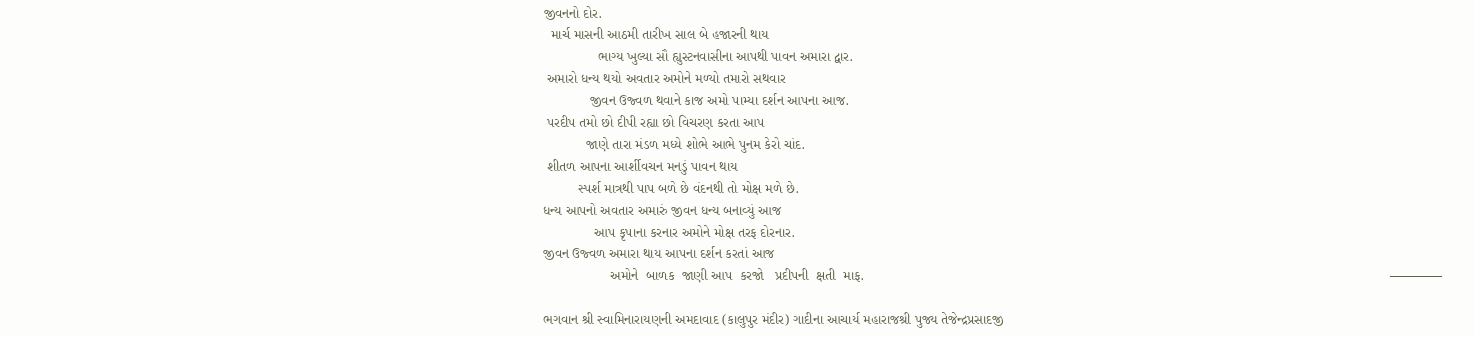જીવનનો દોર.
  માર્ચ માસની આઠમી તારીખ સાલ બે હજારની થાય
              ભાગ્ય ખુલ્યા સૌ હ્યુસ્ટનવાસીના આપથી પાવન અમારા દ્વાર.
 અમારો ધન્ય થયો અવતાર અમોને મળ્યો તમારો સથવાર
            જીવન ઉજ્વળ થવાને કાજ અમો પામ્યા દર્શન આપના આજ.
 પરદીપ તમો છો દીપી રહ્યા છો વિચરણ કરતા આપ
           જાણે તારા મંડળ મધ્યે શોભે આભે પુનમ કેરો ચાંદ.
 શીતળ આપના આર્શીવચન મનડું પાવન થાય
         સ્પર્શ માત્રથી પાપ બળે છે વંદનથી તો મોક્ષ મળે છે.
ધન્ય આપનો અવતાર અમારું જીવન ધન્ય બનાવ્યું આજ
             આપ કૃપાના કરનાર અમોને મોક્ષ તરફ દોરનાર.
જીવન ઉજ્વળ અમારા થાય આપના દર્શન કરતાં આજ
                 અમોને  બાળક  જાણી આપ  કરજો   પ્રદીપની  ક્ષતી  માફ.                                                                                                                                       ————

ભગવાન શ્રી સ્વામિનારાયણની અમદાવાદ (કાલુપુર મંદીર) ગાદીના આચાર્ય મહારાજશ્રી પુજ્ય તેજેન્દ્રપ્રસાદજી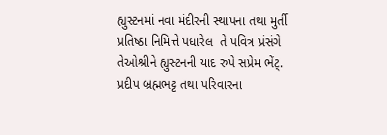હ્યુસ્ટનમાં નવા મંદીરની સ્થાપના તથા મુર્તી પ્રતિષ્ઠા નિમિત્તે પધારેલ  તે પવિત્ર પ્રંસંગે તેઓશ્રીને હ્યુસ્ટનની યાદ રુપે સપ્રેમ ભેંટ્. પ્રદીપ બ્રહ્મભટ્ટ તથા પરિવારના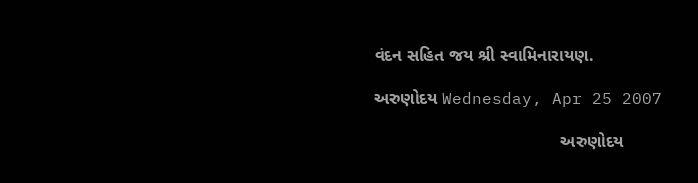વંદન સહિત જય શ્રી સ્વામિનારાયણ.

અરુણોદય Wednesday, Apr 25 2007

                                       અરુણોદય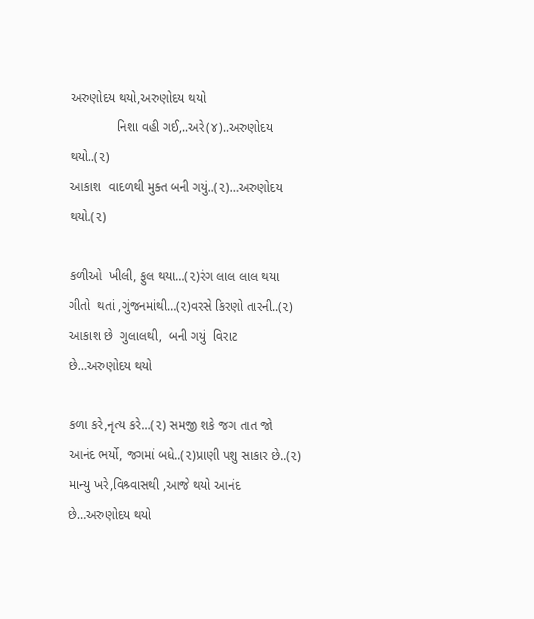અરુણોદય થયો,અરુણોદય થયો
             નિશા વહી ગઈ,..અરે(૪)..અરુણોદય થયો..(૨)
આકાશ  વાદળથી મુક્ત બની ગયું..(૨)…અરુણોદય થયો.(૨)

કળીઓ  ખીલી, ફુલ થયા…(૨)રંગ લાલ લાલ થયા
ગીતો  થતાં ,ગુંજનમાંથી…(૨)વરસે કિરણો તારની..(૨)
આકાશ છે  ગુલાલથી,  બની ગયું  વિરાટ  છે…અરુણોદય થયો

કળા કરે,નૃત્ય કરે…(૨) સમજી શકે જગ તાત જો
આનંદ ભર્યો, જગમાં બધે..(૨)પ્રાણી પશુ સાકાર છે..(૨)
માન્યુ ખરે,વિશ્ર્વાસથી ,આજે થયો આનંદ છે…અરુણોદય થયો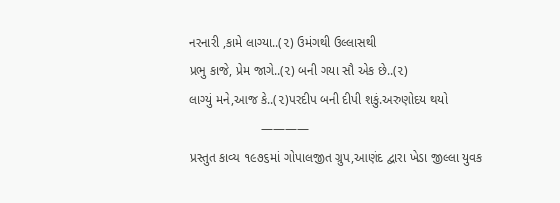નરનારી ,કામે લાગ્યા..(૨) ઉમંગથી ઉલ્લાસથી
પ્રભુ કાજે, પ્રેમ જાગે..(૨) બની ગયા સૌ એક છે..(૨)
લાગ્યું મને,આજ કે..(૨)પરદીપ બની દીપી શકું.અરુણોદય થયો
                    ————
પ્રસ્તુત કાવ્ય ૧૯૭૬માં ગોપાલજીત ગ્રુપ,આણંદ દ્વારા ખેડા જીલ્લા યુવક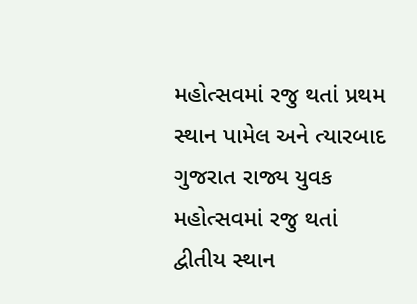મહોત્સવમાં રજુ થતાં પ્રથમ સ્થાન પામેલ અને ત્યારબાદ ગુજરાત રાજ્ય યુવક મહોત્સવમાં રજુ થતાં  દ્વીતીય સ્થાન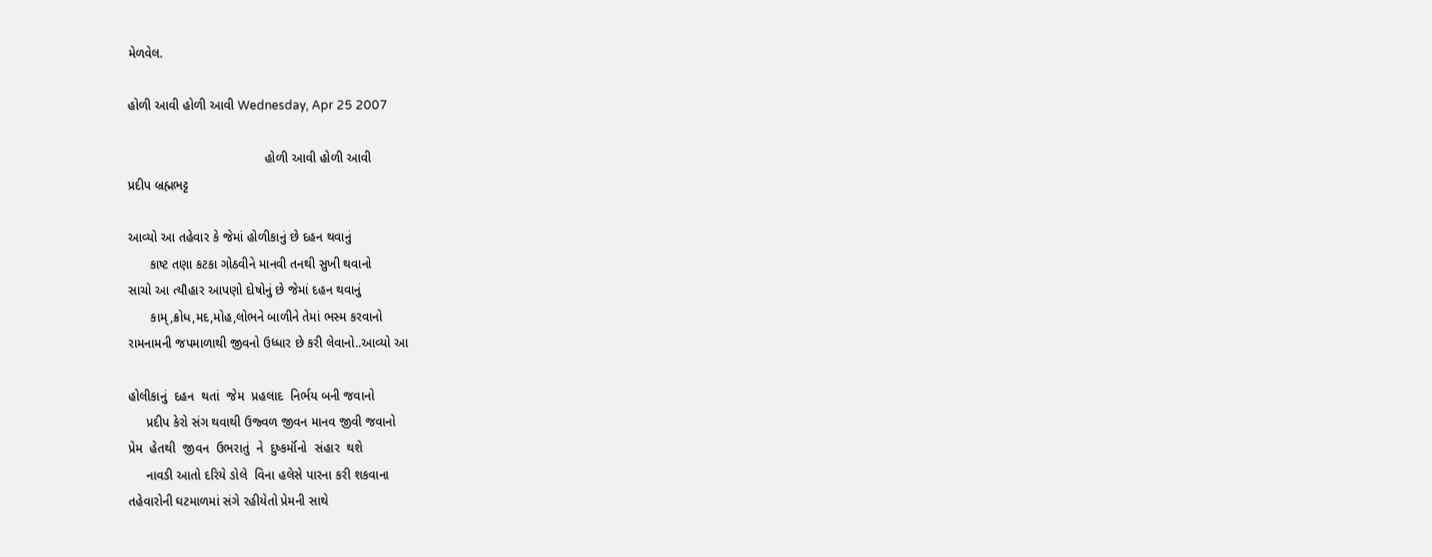મેળવેલ.

હોળી આવી હોળી આવી Wednesday, Apr 25 2007

                                      હોળી આવી હોળી આવી
પ્રદીપ બ્રહ્મભટ્ટ

આવ્યો આ તહેવાર કે જેમાં હોળીકાનું છે દહન થવાનું
      કાષ્ટ તણા કટકા ગોઠવીને માનવી તનથી સુખી થવાનો
સાચો આ ત્યૌહાર આપણો દોષોનું છે જેમાં દહન થવાનું
      કામ્,ક્રોધ,મદ,મોહ,લોભને બાળીને તેમાં ભસ્મ કરવાનો
રામનામની જપમાળાથી જીવનો ઉધ્ધાર છે કરી લેવાનો..આવ્યો આ

હોલીકાનું  દહન  થતાં  જેમ  પ્રહલાદ  નિર્ભય બની જવાનો
     પ્રદીપ કેરો સંગ થવાથી ઉજ્વળ જીવન માનવ જીવી જવાનો
પ્રેમ  હેતથી  જીવન  ઉભરાતું  ને  દુષ્કર્મૉનો  સંહાર  થશે
     નાવડી આતો દરિયે ઙોલે  વિના હલેસે પારના કરી શકવાના
તહેવારોની ઘટમાળમાં સંગે રહીયેતો પ્રેમની સાથે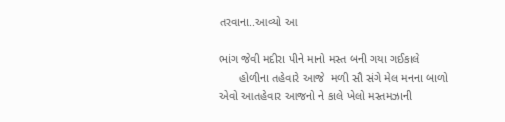તરવાના..આવ્યો આ

ભાંગ જેવી મદીરા પીને માનો મસ્ત બની ગયા ગઈકાલે
      હોળીના તહેવારે આજે  મળી સૌ સંગે મેલ મનના બાળો
એવો આતહેવાર આજનો ને કાલે ખેલો મસ્તમઝાની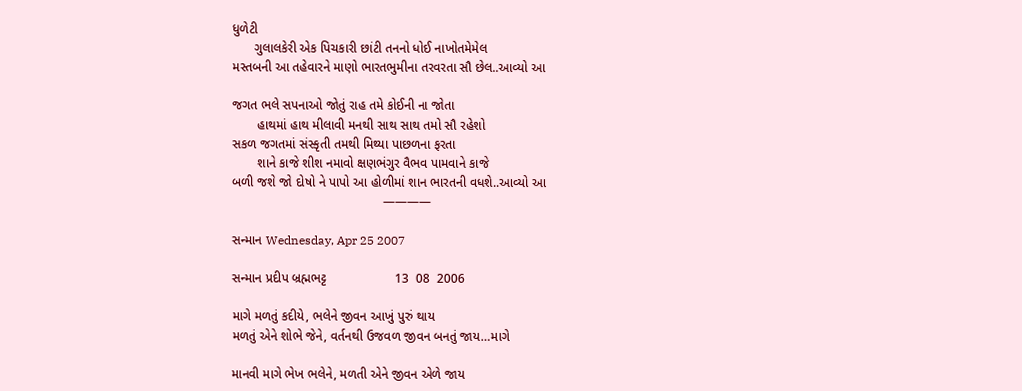ધુળેટી
      ગુલાલકેરી એક પિચકારી છાંટી તનનો ધોઈ નાખોતમેમેલ
મસ્તબની આ તહેવારને માણો ભારતભુમીના તરવરતા સૌ છેલ..આવ્યો આ

જગત ભલે સપનાઓ જોતું રાહ તમે કોઈની ના જોતા
       હાથમાં હાથ મીલાવી મનથી સાથ સાથ તમો સૌ રહેશો
સકળ જગતમાં સંસ્કૃતી તમથી મિથ્યા પાછળના ફરતા
       શાને કાજે શીશ નમાવો ક્ષણભંગુર વૈભવ પામવાને કાજે
બળી જશે જો દોષો ને પાપો આ હોળીમાં શાન ભારતની વધશે..આવ્યો આ
                                          ————

સન્માન Wednesday, Apr 25 2007

સન્માન પ્રદીપ બ્રહ્મભટ્ટ                   13  08  2006

માગે મળતું કદીયે, ભલેને જીવન આખું પુરું થાય
મળતું એને શોભે જેને, વર્તનથી ઉજવળ જીવન બનતું જાય…માગે

માનવી માગે ભેખ ભલેને, મળતી એને જીવન એળે જાય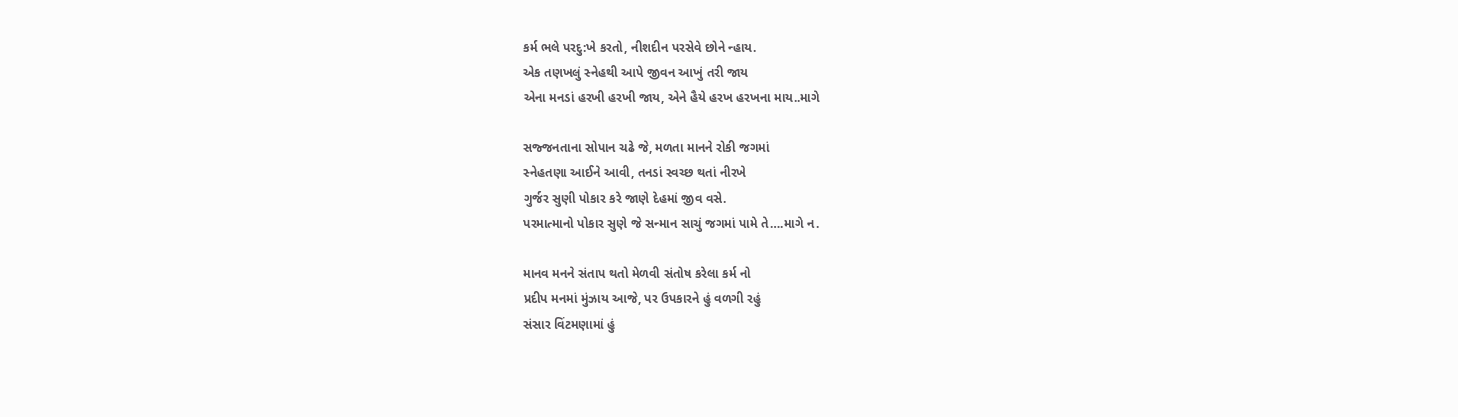કર્મ ભલે પરદુ:ખે કરતો, નીશદીન પરસેવે છોને ન્હાય.
એક તણખલું સ્નેહથી આપે જીવન આખું તરી જાય
એના મનડાં હરખી હરખી જાય, એને હૈયે હરખ હરખના માય..માગે

સજ્જનતાના સોપાન ચઢે જે, મળતા માનને રોકી જગમાં
સ્નેહતણા આઈને આવી, તનડાં સ્વચ્છ થતાં નીરખે
ગુર્જર સુણી પોકાર કરે જાણે દેહમાં જીવ વસે.
પરમાત્માનો પોકાર સુણે જે સન્માન સાચું જગમાં પામે તે….માગે ન.

માનવ મનને સંતાપ થતો મેળવી સંતોષ કરેલા કર્મ નો
પ્રદીપ મનમાં મુંઝાય આજે, પર ઉપકારને હું વળગી રહું
સંસાર વિંટમણામાં હું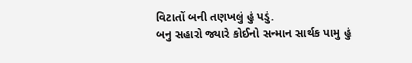વિટાતોં બની તણખલું હું પડું.
બનુ સહારો જ્યારે કોઈનો સન્માન સાર્થક પામુ હું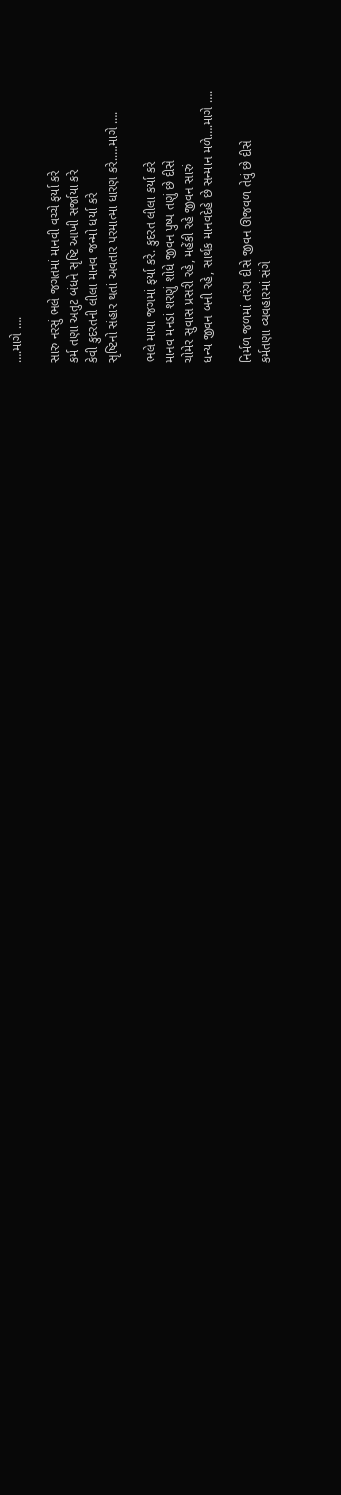….માગે ….

સારુ નરસું ભલે જગતમાં માનવી વચ્ચે ફર્યા કરે
કર્મ તણા અતુટ બંધને સૃષ્ટિ આખી સર્જાયા કરે
કેવી કુદરતની લીલા માનવ જન્મો ધર્યા કરે
સૃષ્ટિનો સંહાર થતાં અવતાર પરમાત્મા ધારણ કરે.….માગે ….

ભલે માયા જગમાં ફર્યા કરે. કુદરત લીલા કર્યા કરે
માનવ મનડાં શરણું શોધે જીવન પુષ્પ તણું છે દીસે
ચોમેર સુવાસ પ્રસરી રહે, મહેંકી રહે જીવન સારું
ધન્ય જીવન બની રહે, સાર્થક માનવદેહે છે સન્માન મળે….માગે ….

નિર્મળ જળમાં તરંગ દીસે જીવન ઊજવળ તેવું છે દીસે
કર્મતણા વ્યવહારમાં સંગે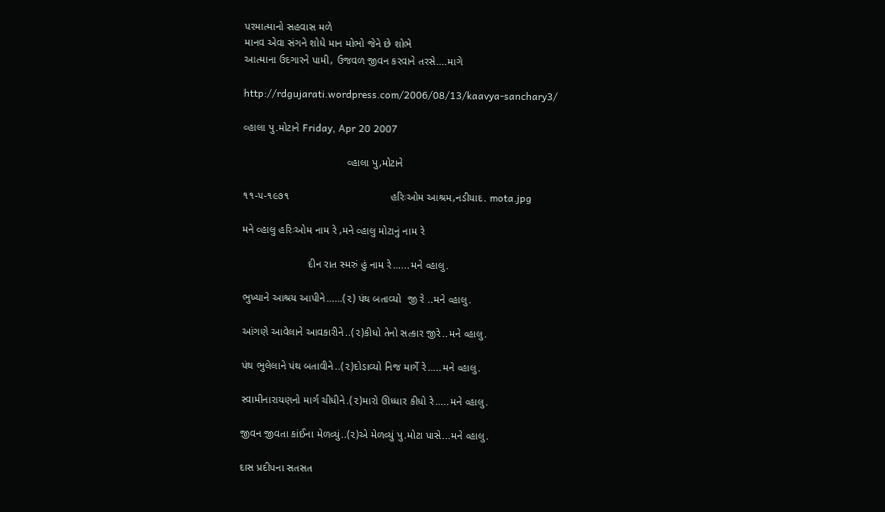પરમાત્માનો સહવાસ મળે
માનવ એવા સંગને શોધે માન મોભો જેને છે શોભે
આત્માના ઉદગારને પામી, ઉજવળ જીવન કરવાને તરસે….માગે

http://rdgujarati.wordpress.com/2006/08/13/kaavya-sanchary3/

વ્હાલા પુ.મોટાને Friday, Apr 20 2007

                                   વ્હાલા પુ,મોટાને

૧૧-૫-૧૯૭૧                                  હરિઃઓમ આશ્રમ,નડીયાદ. mota.jpg

મને વ્હાલુ હરિઃઓમ નામ રે ,મને વ્હાલુ મોટાનું નામ રે

                      દીન રાત સ્મરું હું નામ રે…...મને વ્હાલુ.

ભુખ્યાને આશ્રય આપીને……(૨) પંથ બતાવ્યો  જી રે ..મને વ્હાલુ.

આંગણે આવેલાને આવકારીને..(૨)કીધો તેનો સત્કાર જીરે..મને વ્હાલુ.

પંથ ભુલેલાને પંથ બતાવીને..(૨)દોડાવ્યો નિજ માર્ગે રે…..મને વ્હાલુ.

સ્વામીનારાયણનો માર્ગ ચીધીને.(૨)મારો ઊધ્ધાર કીધો રે…..મને વ્હાલુ.

જીવન જીવતા કાંઈના મેળવ્યું..(૨)એ મેળવ્યું પુ.મોટા પાસે...મને વ્હાલુ.

દાસ પ્રદીપના સતસત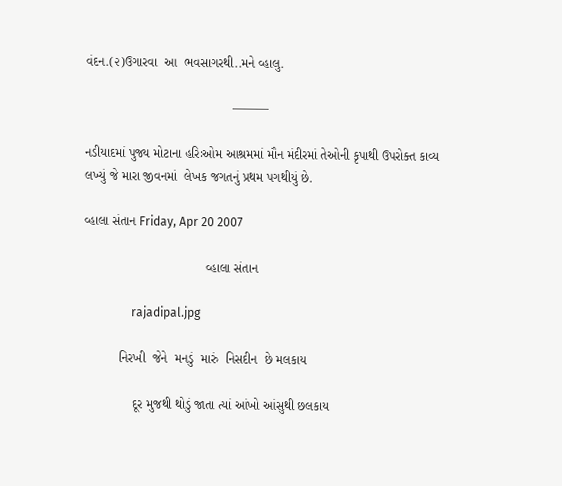વંદન.(૨)ઉગારવા  આ  ભવસાગરથી..મને વ્હાલુ.

                                         ———

નડીયાદમાં પુજ્ય મોટાના હરિઃઓમ આશ્રમમાં મૌન મંદીરમાં તેઓની કૃપાથી ઉપરોક્ત કાવ્ય લખ્યું જે મારા જીવનમાં  લેખક જગતનું પ્રથમ પગથીયું છે.

વ્હાલા સંતાન Friday, Apr 20 2007

                                  વ્હાલા સંતાન

                rajadipal.jpg

          નિરખી  જેને  મનડું  મારું  નિસદીન  છે મલકાય

              દૂર મુજથી થોડું જાતા ત્યાં આંખો આંસુથી છલકાય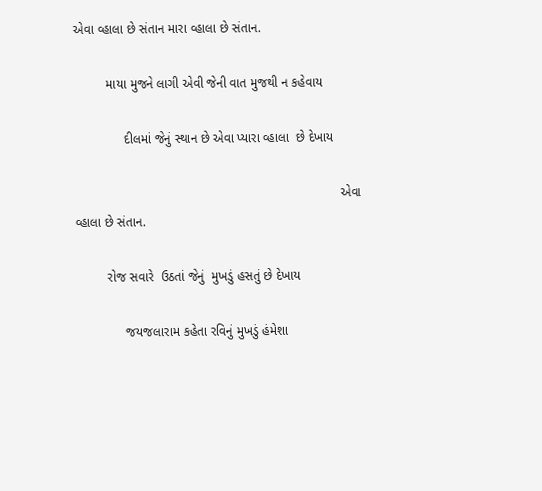એવા વ્હાલા છે સંતાન મારા વ્હાલા છે સંતાન.

         માયા મુજને લાગી એવી જેની વાત મુજથી ન કહેવાય

              દીલમાં જેનું સ્થાન છે એવા પ્યારા વ્હાલા  છે દેખાય

                                                                          એવા વ્હાલા છે સંતાન.

         રોજ સવારે  ઉઠતાં જેનું  મુખડું હસતું છે દેખાય

              જયજલારામ કહેતા રવિનું મુખડું હંમેશા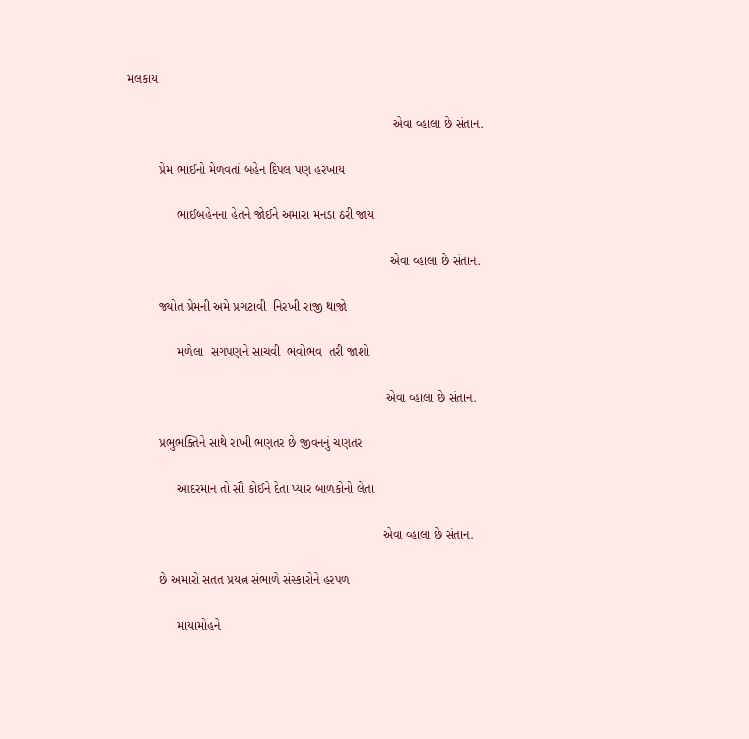મલકાય

                                                                          એવા વ્હાલા છે સંતાન.

         પ્રેમ ભાઈનો મેળવતાં બહેન દિપલ પણ હરખાય

              ભાઈબહેનના હેતને જોઈને અમારા મનડા ઠરી જાય

                                                                         એવા વ્હાલા છે સંતાન.

         જ્યોત પ્રેમની અમે પ્રગટાવી  નિરખી રાજી થાજો

              મળેલા  સગપણને સાચવી  ભવોભવ  તરી જાશો

                                                                        એવા વ્હાલા છે સંતાન.

         પ્રભુભક્તિને સાથે રાખી ભણતર છે જીવનનું ચણતર

              આદરમાન તો સૌ કોઈને દેતા પ્યાર બાળકોનો લેતા

                                                                       એવા વ્હાલા છે સંતાન.

         છે અમારો સતત પ્રયત્ન સંભાળે સંસ્કારોને હરપળ

              માયામોહને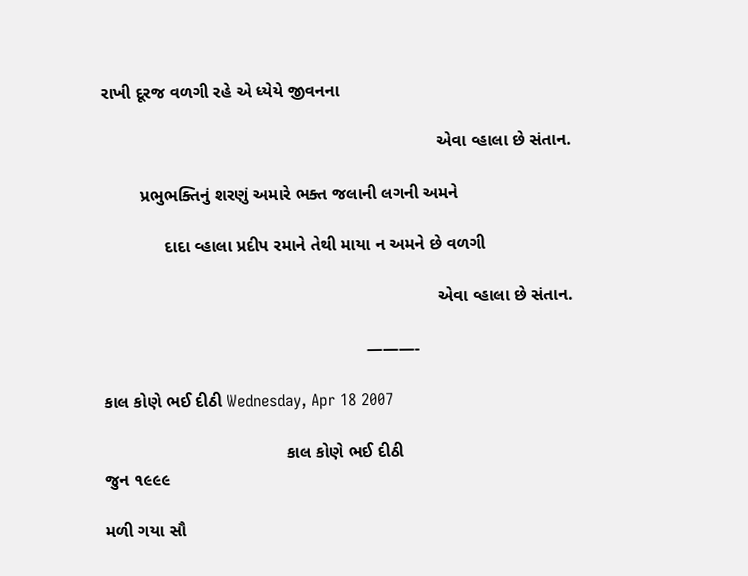રાખી દૂરજ વળગી રહે એ ધ્યેયે જીવનના

                                                                      એવા વ્હાલા છે સંતાન.

        પ્રભુભક્તિનું શરણું અમારે ભક્ત જલાની લગની અમને

             દાદા વ્હાલા પ્રદીપ રમાને તેથી માયા ન અમને છે વળગી

                                                                      એવા વ્હાલા છે સંતાન.

                                                       ———-

કાલ કોણે ભઈ દીઠી Wednesday, Apr 18 2007

                                      કાલ કોણે ભઈ દીઠી
જુન ૧૯૯૯

મળી ગયા સૌ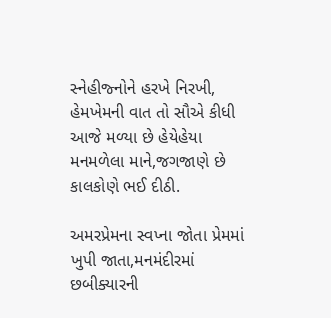સ્નેહીજ્નોને હરખે નિરખી,  હેમખેમની વાત તો સૌએ કીધી
આજે મળ્યા છે હેયેહેયા મનમળેલા માને,જગજાણે છે કાલકોણે ભઈ દીઠી.

અમરપ્રેમના સ્વપ્ના જોતા પ્રેમમાં ખુપી જાતા,મનમંદીરમાં છબીક્યારની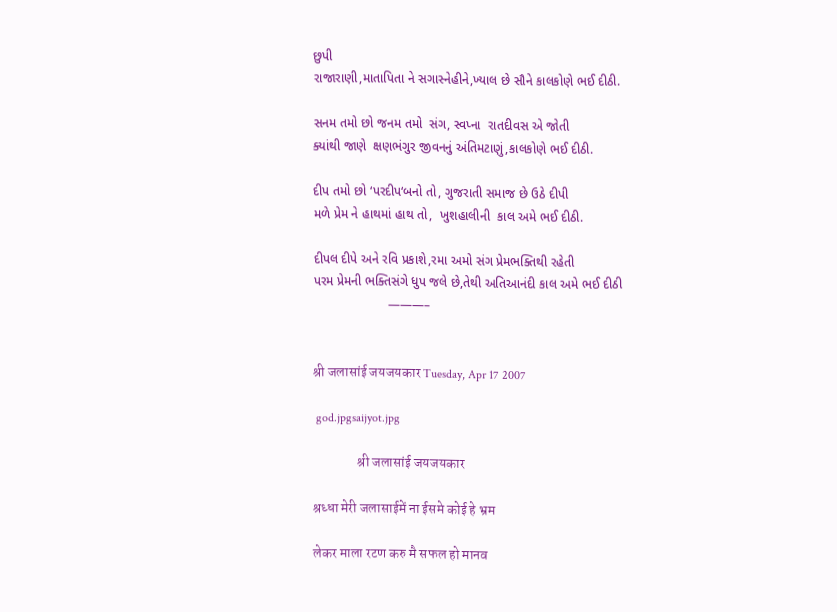છુપી
રાજારાણી,માતાપિતા ને સગાસ્નેહીને,ખ્યાલ છે સૌને કાલકોણે ભઈ દીઠી.

સનમ તમો છો જનમ તમો  સંગ, સ્વપ્ના  રાતદીવસ એ જોતી
ક્યાંથી જાણે  ક્ષણભંગુર જીવનનું અંતિમટાણું,કાલકોણે ભઈ દીઠી.

દીપ તમો છો ‘પરદીપ‘બનો તો, ગુજરાતી સમાજ છે ઉઠે દીપી
મળે પ્રેમ ને હાથમાં હાથ તો,  ખુશહાલીની  કાલ અમે ભઈ દીઠી.

દીપલ દીપે અને રવિ પ્રકાશે,રમા અમો સંગ પ્રેમભક્તિથી રહેતી
પરમ પ્રેમની ભક્તિસંગે ધુપ જલે છે,તેથી અતિઆનંદી કાલ અમે ભઈ દીઠી
                     ———–


श्री जलासांई जयजयकार Tuesday, Apr 17 2007

 god.jpgsaijyot.jpg

                श्री जलासांई जयजयकार

श्रध्धा मेरी जलासाईमें ना ईसमे कोई हे भ्रम

लेकर माला रटण करु मै सफल हो मानव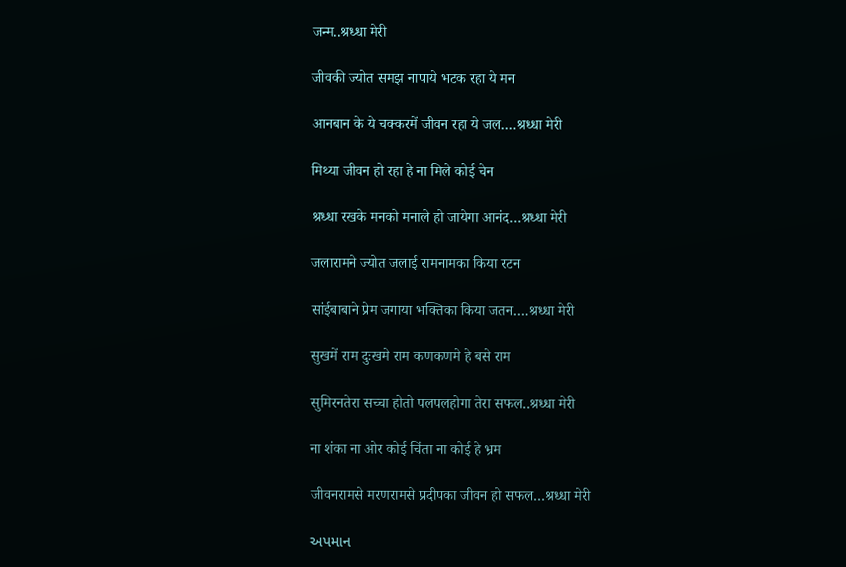जन्म..श्रध्धा मेरी

जीवकी ज्योत समझ नापाये भटक रहा ये मन

आनबान के ये चक्करमें जीवन रहा ये जल….श्रध्धा मेरी

मिथ्या जीवन हो रहा हे ना मिले कोई चेन

श्रध्धा रखके मनको मनाले हो जायेगा आनंद…श्रध्धा मेरी

जलारामने ज्योत जलाई रामनामका किया रटन

सांईबाबाने प्रेम जगाया भक्तिका किया जतन….श्रध्धा मेरी

सुखमें राम दुःखमे राम कणकणमे हे बसे राम

सुमिरनतेरा सच्चा होतो पलपलहोगा तेरा सफल..श्रध्धा मेरी

ना शंका ना ओर कोई चिंता ना कोई हे भ्रम

जीवनरामसे मरणरामसे प्रदीपका जीवन हो सफल…श्रध्धा मेरी

અપમાન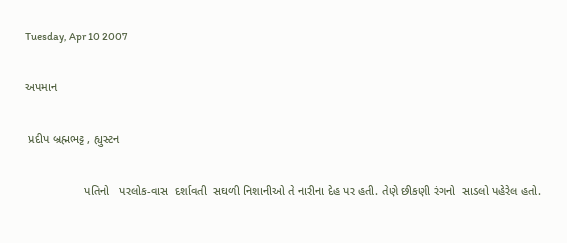Tuesday, Apr 10 2007

અપમાન

 પ્રદીપ બ્રહ્મભટ્ટ , હ્યુસ્ટન

                  પતિનો   પરલોક-વાસ  દર્શાવતી  સઘળી નિશાનીઓ તે નારીના દેહ પર હતી. તેણે છીકણી રંગનો  સાડલો પહેરેલ હતો.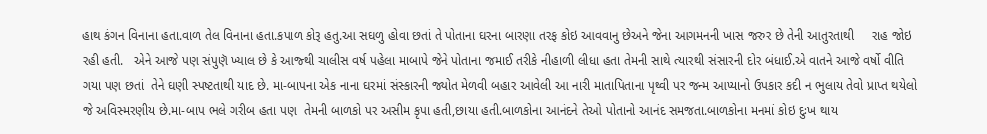હાથ કંગન વિનાના હતા.વાળ તેલ વિનાના હતા.કપાળ કોરૂ હતુ.આ સઘળુ હોવા છતાં તે પોતાના ઘરના બારણા તરફ કોઇ આવવાનુ છેઅને જેના આગમનની ખાસ જરુર છે તેની આતુરતાથી     રાહ જોઇ રહી હતી.   એને આજે પણ સંપુણૅ ખ્યાલ છે કે આજ્થી ચાલીસ વર્ષ પહેલા માબાપે જેને પોતાના જમાઈ તરીકે નીહાળી લીધા હતા તેમની સાથે ત્યારથી સંસારની દોર બંધાઈ.એ વાતને આજે વર્ષો વીતિ ગયા પણ છતાં  તેને ઘણી સ્પષ્ટતાથી યાદ છે. મા-બાપના એક નાના ઘરમાં સંસ્કારની જ્યોત મેળવી બહાર આવેલી આ નારી માતાપિતાના પૃથ્વી પર જન્મ આપ્યાનો ઉપકાર કદી ન ભુલાય તેવો પ્રાપ્ત થયેલો જે અવિસ્મરણીય છે.મા-બાપ ભલે ગરીબ હતા પણ  તેમની બાળકો પર અસીમ કૃપા હતી,છાયા હતી.બાળકોના આનંદને તેઓ પોતાનો આનંદ સમજતા.બાળકોના મનમાં કોઇ દુઃખ થાય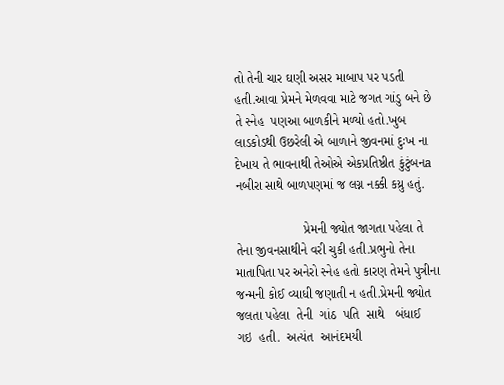તો તેની ચાર ઘણી અસર માબાપ પર પડતી હતી.આવા પ્રેમને મેળવવા માટે જગત ગાંડુ બને છે તે સ્નેહ  પણઆ બાળકીને મળ્યો હતો.ખુબ લાડકોડથી ઉછરેલી એ બાળાને જીવનમાં દુઃખ ના દેખાય તે ભાવનાથી તેઓએ એકપ્રતિષ્ઠીત કુંટુંબનa નબીરા સાથે બાળપણમાં જ લગ્ન નક્કી કય્રુ હતું.

                   પ્રેમની જ્યોત જાગતા પહેલા તે તેના જીવનસાથીને વરી ચુકી હતી.પ્રભુનો તેના માતાપિતા પર અનેરો સ્નેહ હતો કારણ તેમને પુત્રીના જન્મની કોઈ વ્યાધી જણાતી ન હતી.પ્રેમની જ્યોત જલતા પહેલા  તેની  ગાંઠ  પતિ  સાથે   બંધાઈ  ગઇ  હતી.  અત્યંત  આનંદમયી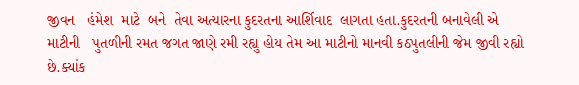જીવન   હંમેશ  માટે  બને  તેવા અત્યારના કુદરતના આર્શિવાદ  લાગતા હતા.કુદરતની બનાવેલી એ માટીની   પુતળીની રમત જગત જાણે રમી રહ્યુ હોય તેમ આ માટીનો માનવી કઠપુતલીની જેમ જીવી રહ્યો     છે.ક્યાંક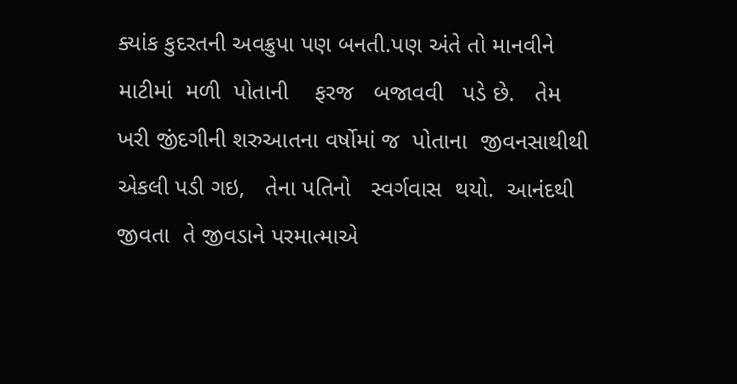ક્યાંક કુદરતની અવક્રુપા પણ બનતી.પણ અંતે તો માનવીને  માટીમાં  મળી  પોતાની    ફરજ   બજાવવી   પડે છે.   તેમ   ખરી જીંદગીની શરુઆતના વર્ષોમાં જ  પોતાના  જીવનસાથીથી  એકલી પડી ગઇ,   તેના પતિનો   સ્વર્ગવાસ  થયો.  આનંદથી જીવતા  તે જીવડાને પરમાત્માએ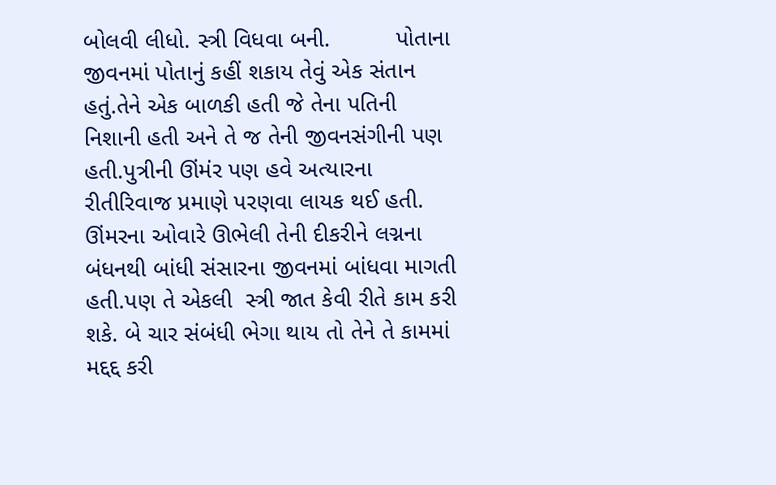બોલવી લીધો. સ્ત્રી વિધવા બની.          પોતાના જીવનમાં પોતાનું કહીં શકાય તેવું એક સંતાન હતું.તેને એક બાળકી હતી જે તેના પતિની નિશાની હતી અને તે જ તેની જીવનસંગીની પણ હતી.પુત્રીની ઊંમંર પણ હવે અત્યારના રીતીરિવાજ પ્રમાણે પરણવા લાયક થઈ હતી. ઊંમરના ઓવારે ઊભેલી તેની દીકરીને લગ્નના બંધનથી બાંધી સંસારના જીવનમાં બાંધવા માગતી હતી.પણ તે એકલી  સ્ત્રી જાત કેવી રીતે કામ કરી શકે. બે ચાર સંબંધી ભેગા થાય તો તેને તે કામમાં મદ્દદ્દ કરી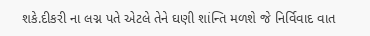શકે.દીકરી ના લગ્ન પતે એટલે તેને ઘણી શાંન્તિ મળશે જે નિર્વિવાદ વાત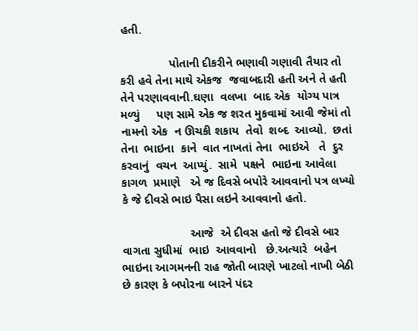હતી.

               પોતાની દીકરીને ભણાવી ગણાવી તૈયાર તો કરી હવે તેના માથે એકજ  જવાબદારી હતી અને તે હતી તેને પરણાવવાની.ઘણા  વલખા  બાદ એક  યોગ્ય પાત્ર મળ્યું     પણ સામે એક જ શરત મુકવામાં આવી જેમાં તો  નામનો એક  ન ઊચકી શકાય  તેવો  શબ્દ  આવ્યો.  છતાં તેના  ભાઇના  કાને  વાત નાખતાં તેના  ભાઇએ   તે  દુર કરવાનું  વચન  આપ્યું.  સામે  પક્ષને  ભાઇના આવેલા  કાગળ  પ્રમાણે   એ જ દિવસે બપોરે આવવાનો પત્ર લખ્યો કે જે દીવસે ભાઇ પૈસા લઇને આવવાનો હતો.

                     આજે  એ દીવસ હતો જે દીવસે બાર  વાગતા સુધીમાં  ભાઇ  આવવાનો   છે.અત્યારે  બહેન ભાઇના આગમનની રાહ જોતી બારણે ખાટલો નાખી બેઠી છે કારણ કે બપોરના બારને પંદર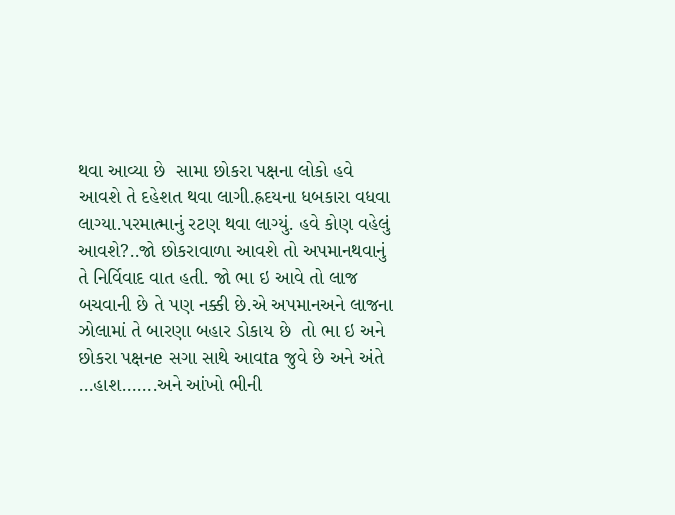થવા આવ્યા છે  સામા છોકરા પક્ષના લોકો હવે આવશે તે દહેશત થવા લાગી.હ્રદયના ધબકારા વધવા લાગ્યા.પરમાત્માનું રટણ થવા લાગ્યું. હવે કોણ વહેલું આવશે?..જો છોકરાવાળા આવશે તો અપમાનથવાનું તે નિર્વિવાદ વાત હતી. જો ભા ઇ આવે તો લાજ બચવાની છે તે પણ નક્કી છે.એ અપમાનઅને લાજના ઝોલામાં તે બારણા બહાર ડોકાય છે  તો ભા ઇ અને છોકરા પક્ષનe સગા સાથે આવta જુવે છે અને અંતે …હાશ…….અને આંખો ભીની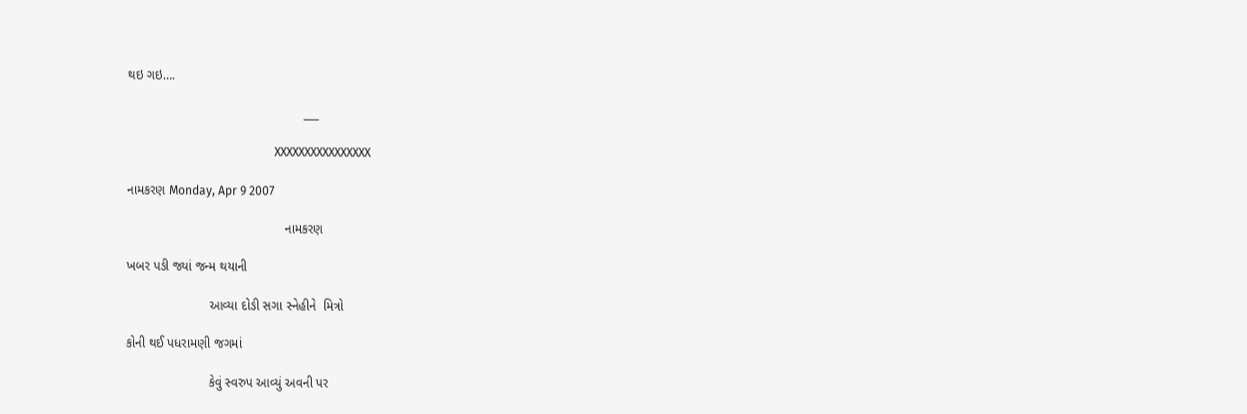થઇ ગઇ….

                                                 ___

                                                 XXXXXXXXXXXXXXXX

નામકરણ Monday, Apr 9 2007

                                            નામકરણ

ખબર પઙી જ્યાં જન્મ થયાની

                       આવ્યા દોઙી સગા સ્નેહીને  મિત્રો

કોની થઈ પધરામણી જગમાં

                       કેવું સ્વરુપ આવ્યું અવની પર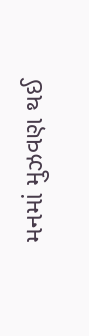મનમાં મુઝવણ થઈ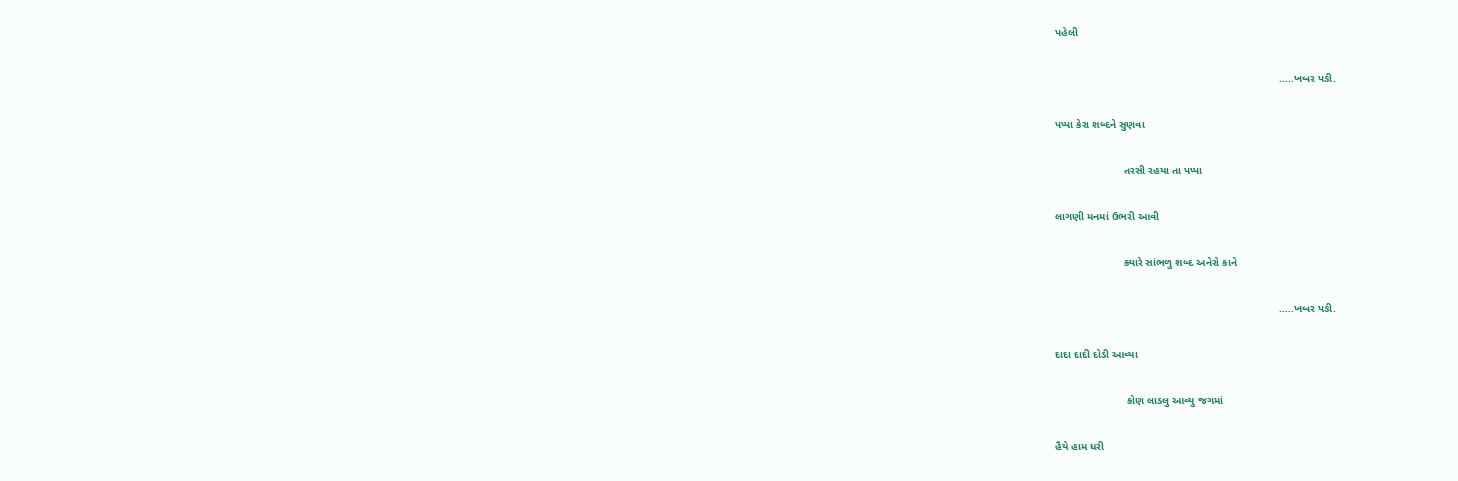પહેલી

                                                                           …..ખબર પઙી.

પપ્પા કેરા શબ્દને સુણવા

                       તરસી રહયા તા પપ્પા

લાગણી મનમાં ઉભરી આવી

                       ક્યારે સાંભળુ શબ્દ અનેરો કાને

                                                                           …..ખબર પઙી.

દાદા દાદી દોડી આવ્યા

                        કોણ લાડલુ આવ્યુ જગમાં

હૈયે હામ ધરી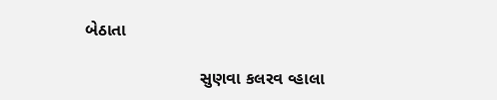બેઠાતા

                        સુણવા કલરવ વ્હાલા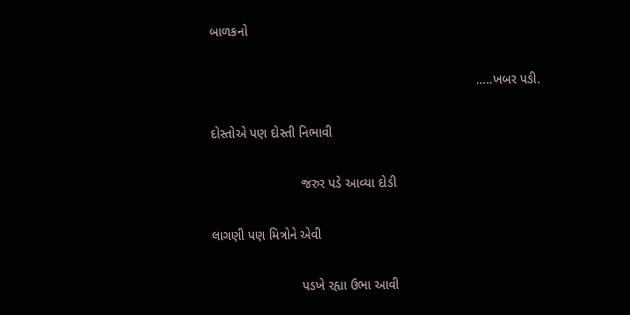બાળકનો

                                                                          …..ખબર પઙી.

દોસ્તોએ પણ દોસ્તી નિભાવી

                         જરુર પડે આવ્યા દોડી

લાગણી પણ મિત્રોને એવી

                         પડખે રહ્યા ઉભા આવી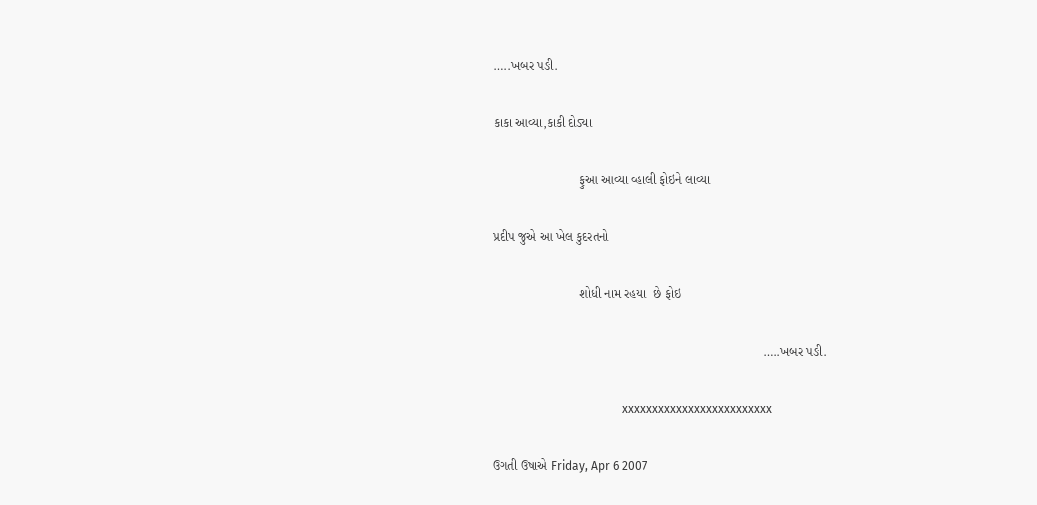…..ખબર પઙી.

કાકા આવ્યા,કાકી દોડ્યા

                        ફુઆ આવ્યા વ્હાલી ફોઇને લાવ્યા

પ્રદીપ જુએ આ ખેલ કુદરતનો

                        શોધી નામ રહયા  છે ફોઇ

                                                                           …..ખબર પઙી.

                                           xxxxxxxxxxxxxxxxxxxxxxxxx

ઉગતી ઉષાએ Friday, Apr 6 2007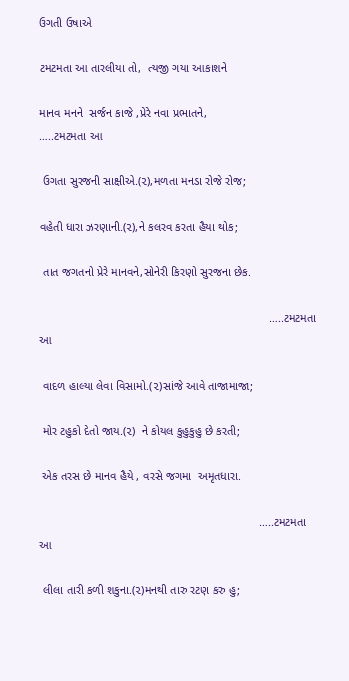ઉગતી ઉષાએ

ટમટમતા આ તારલીયા તો,  ત્યજી ગયા આકાશને

માનવ મનને  સર્જન કાજે ,પ્રેરે નવા પ્રભાતને,                                                                                                                 …..ટમટમતા આ

 ઉગતા સુરજની સાક્ષીએ.(૨),મળતા મનડા રોજે રોજ;

વહેતી ધારા ઝરણાની.(૨),ને કલરવ કરતા હૈયા થોક;

 તાત જગતનો પ્રેરે માનવને,સોનેરી કિરણો સુરજના છેક.

                                                                      …..ટમટમતા આ

 વાદળ હાલ્યા લેવા વિસામો.(૨)સાંજે આવે તાજામાજા;

 મોર ટહુકો દેતો જાય.(૨)  ને કોયલ કુહુકુહુ છે કરતી;

 એક તરસ છે માનવ હૈયે , વરસે જગમા  અમૃતધારા.

                                                                   …..ટમટમતા આ

 લીલા તારી કળી શકુના.(૨)મનથી તારુ રટણ કરુ હુ;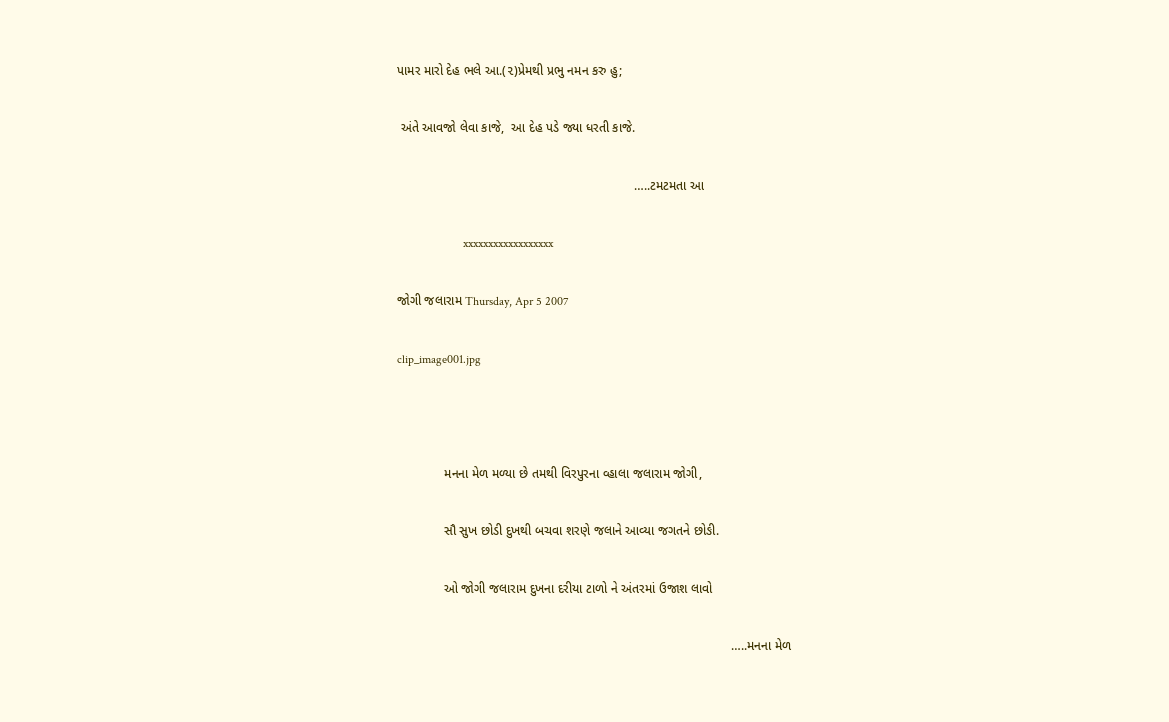પામર મારો દેહ ભલે આ.(૨)પ્રેમથી પ્રભુ નમન કરુ હુ;

 અંતે આવજો લેવા કાજે,  આ દેહ પડે જ્યા ધરતી કાજે.

                                                                  …..ટમટમતા આ

                      xxxxxxxxxxxxxxxxxx

જોગી જલારામ Thursday, Apr 5 2007

clip_image001.jpg



             મનના મેળ મળ્યા છે તમથી વિરપુરના વ્હાલા જલારામ જોગી,

             સૌ સુખ છોડી દુખથી બચવા શરણે જલાને આવ્યા જગતને છોઙી.

             ઓ જોગી જલારામ દુખના દરીયા ટાળો ને અંતરમાં ઉજાશ લાવો

                                                                                             …..મનના મેળ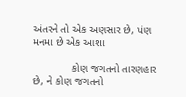અંતરને તો એક અણસાર છે, પંણ મનમા છે એક આશા

             કોણ જગતનો તારણહાર છે, ને કોણ જગતનો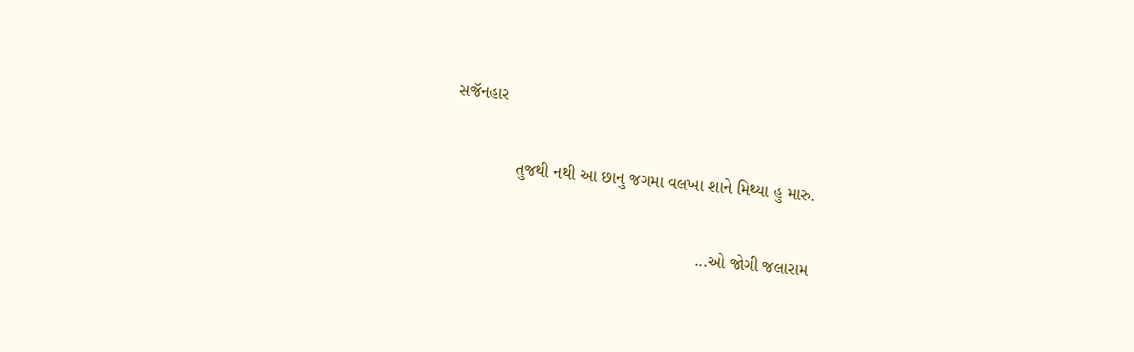સજૅનહાર

             તુજથી નથી આ છાનુ જગમા વલખા શાને મિથ્યા હુ મારુ.

                                                    ...ઓ જોગી જલારામ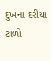દુખના દરીયા ટાળો